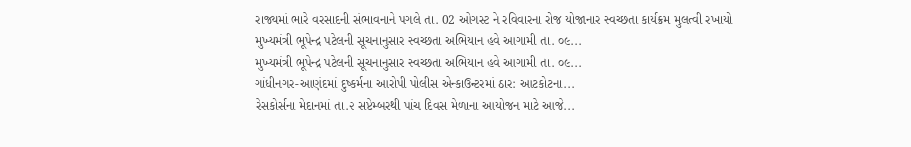રાજ્યમાં ભારે વરસાદની સંભાવનાને પગલે તા. 02 ઓગસ્ટ ને રવિવારના રોજ યોજાનાર સ્વચ્છતા કાર્યક્રમ મુલત્વી રખાયો
મુખ્યમંત્રી ભૂપેન્દ્ર પટેલની સૂચનાનુસાર સ્વચ્છતા અભિયાન હવે આગામી તા. ૦૯...
મુખ્યમંત્રી ભૂપેન્દ્ર પટેલની સૂચનાનુસાર સ્વચ્છતા અભિયાન હવે આગામી તા. ૦૯...
ગાંધીનગર-આણંદમાં દુષ્કર્મના આરોપી પોલીસ એન્કાઉન્ટરમાં ઠાર: આટકોટના...
રેસકોર્સના મેદાનમાં તા.૨ સપ્ટેમ્બરથી પાંચ દિવસ મેળાના આયોજન માટે આજે...